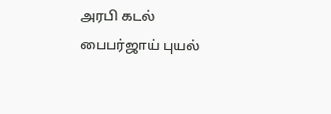அரபி கடல் பைபர்ஜாய் புயல்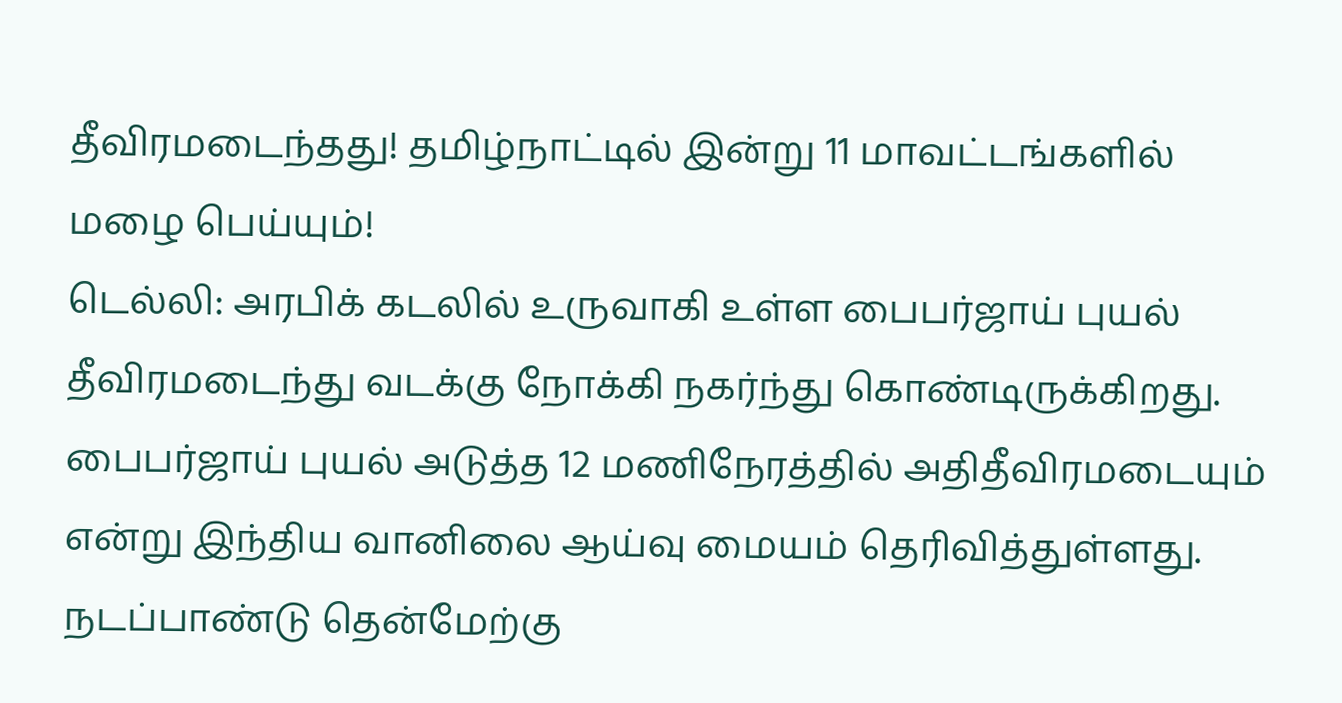தீவிரமடைந்தது! தமிழ்நாட்டில் இன்று 11 மாவட்டங்களில் மழை பெய்யும்!
டெல்லி: அரபிக் கடலில் உருவாகி உள்ள பைபர்ஜாய் புயல் தீவிரமடைந்து வடக்கு நோக்கி நகர்ந்து கொண்டிருக்கிறது. பைபர்ஜாய் புயல் அடுத்த 12 மணிநேரத்தில் அதிதீவிரமடையும் என்று இந்திய வானிலை ஆய்வு மையம் தெரிவித்துள்ளது.
நடப்பாண்டு தென்மேற்கு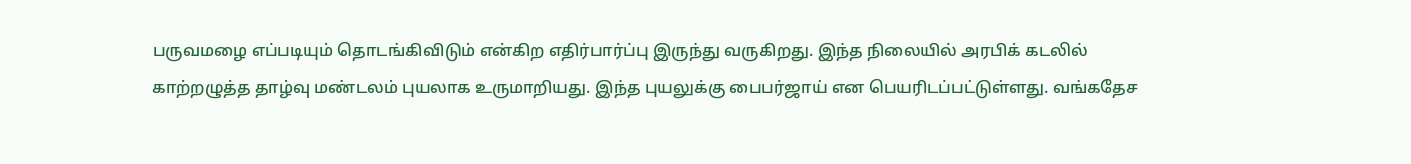பருவமழை எப்படியும் தொடங்கிவிடும் என்கிற எதிர்பார்ப்பு இருந்து வருகிறது. இந்த நிலையில் அரபிக் கடலில் காற்றழுத்த தாழ்வு மண்டலம் புயலாக உருமாறியது. இந்த புயலுக்கு பைபர்ஜாய் என பெயரிடப்பட்டுள்ளது. வங்கதேச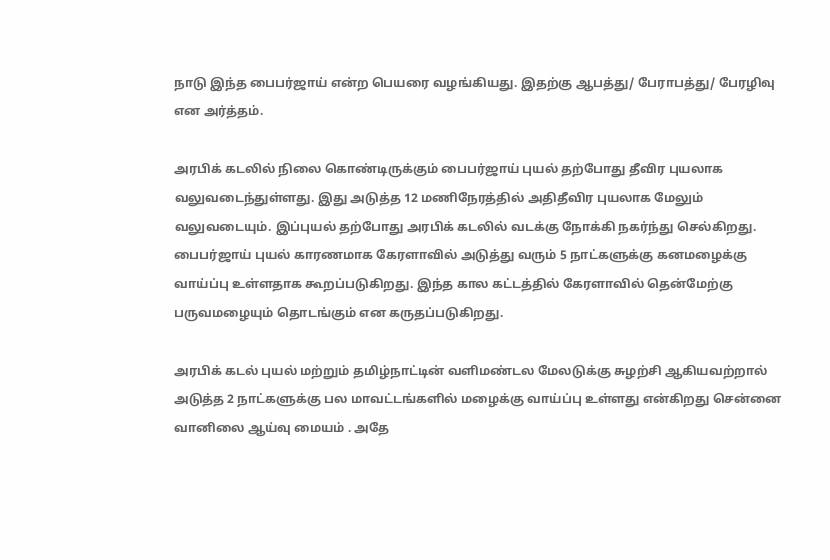நாடு இந்த பைபர்ஜாய் என்ற பெயரை வழங்கியது. இதற்கு ஆபத்து/ பேராபத்து/ பேரழிவு என அர்த்தம்.

அரபிக் கடலில் நிலை கொண்டிருக்கும் பைபர்ஜாய் புயல் தற்போது தீவிர புயலாக வலுவடைந்துள்ளது. இது அடுத்த 12 மணிநேரத்தில் அதிதீவிர புயலாக மேலும் வலுவடையும். இப்புயல் தற்போது அரபிக் கடலில் வடக்கு நோக்கி நகர்ந்து செல்கிறது.
பைபர்ஜாய் புயல் காரணமாக கேரளாவில் அடுத்து வரும் 5 நாட்களுக்கு கனமழைக்கு வாய்ப்பு உள்ளதாக கூறப்படுகிறது. இந்த கால கட்டத்தில் கேரளாவில் தென்மேற்கு பருவமழையும் தொடங்கும் என கருதப்படுகிறது.

அரபிக் கடல் புயல் மற்றும் தமிழ்நாட்டின் வளிமண்டல மேலடுக்கு சுழற்சி ஆகியவற்றால் அடுத்த 2 நாட்களுக்கு பல மாவட்டங்களில் மழைக்கு வாய்ப்பு உள்ளது என்கிறது சென்னை வானிலை ஆய்வு மையம் . அதே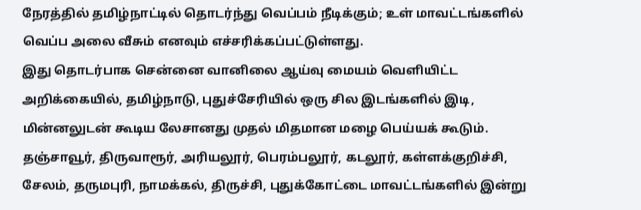நேரத்தில் தமிழ்நாட்டில் தொடர்ந்து வெப்பம் நீடிக்கும்; உள் மாவட்டங்களில் வெப்ப அலை வீசும் எனவும் எச்சரிக்கப்பட்டுள்ளது.
இது தொடர்பாக சென்னை வானிலை ஆய்வு மையம் வெளியிட்ட அறிக்கையில், தமிழ்நாடு, புதுச்சேரியில் ஒரு சில இடங்களில் இடி, மின்னலுடன் கூடிய லேசானது முதல் மிதமான மழை பெய்யக் கூடும். தஞ்சாவூர், திருவாரூர், அரியலூர், பெரம்பலூர், கடலூர், கள்ளக்குறிச்சி, சேலம், தருமபுரி, நாமக்கல், திருச்சி, புதுக்கோட்டை மாவட்டங்களில் இன்று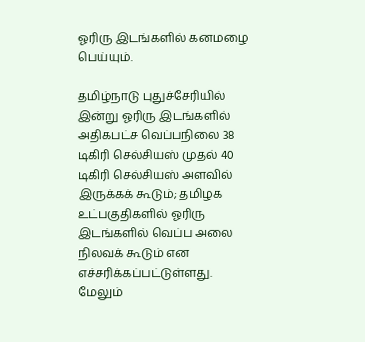ஓரிரு இடங்களில் கனமழை பெய்யும்.

தமிழ்நாடு புதுச்சேரியில் இன்று ஓரிரு இடங்களில் அதிகபட்ச வெப்பநிலை 38 டிகிரி செல்சியஸ் முதல் 40 டிகிரி செல்சியஸ் அளவில் இருக்கக் கூடும்; தமிழக உட்பகுதிகளில் ஓரிரு இடங்களில் வெப்ப அலை நிலவக் கூடும் என எச்சரிக்கப்பட்டுள்ளது.
மேலும்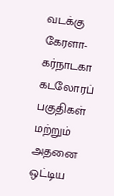வடக்கு கேரளா-கர்நாடகா கடலோரப் பகுதிகள் மற்றும் அதனை ஒட்டிய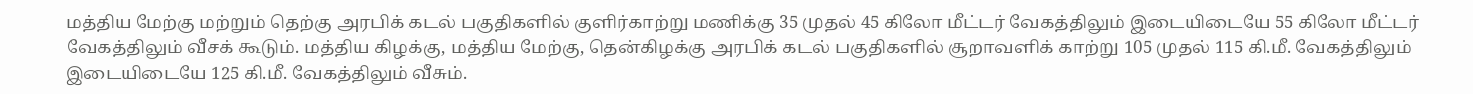மத்திய மேற்கு மற்றும் தெற்கு அரபிக் கடல் பகுதிகளில் குளிர்காற்று மணிக்கு 35 முதல் 45 கிலோ மீட்டர் வேகத்திலும் இடையிடையே 55 கிலோ மீட்டர் வேகத்திலும் வீசக் கூடும். மத்திய கிழக்கு, மத்திய மேற்கு, தென்கிழக்கு அரபிக் கடல் பகுதிகளில் சூறாவளிக் காற்று 105 முதல் 115 கி.மீ. வேகத்திலும் இடையிடையே 125 கி.மீ. வேகத்திலும் வீசும்.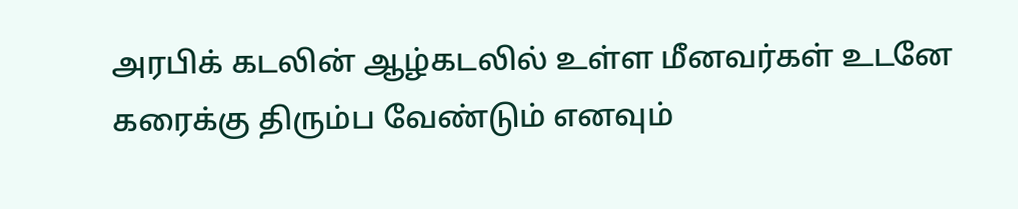அரபிக் கடலின் ஆழ்கடலில் உள்ள மீனவர்கள் உடனே கரைக்கு திரும்ப வேண்டும் எனவும்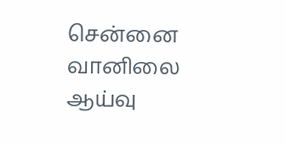சென்னை வானிலை ஆய்வு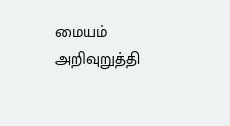மையம் அறிவுறுத்தி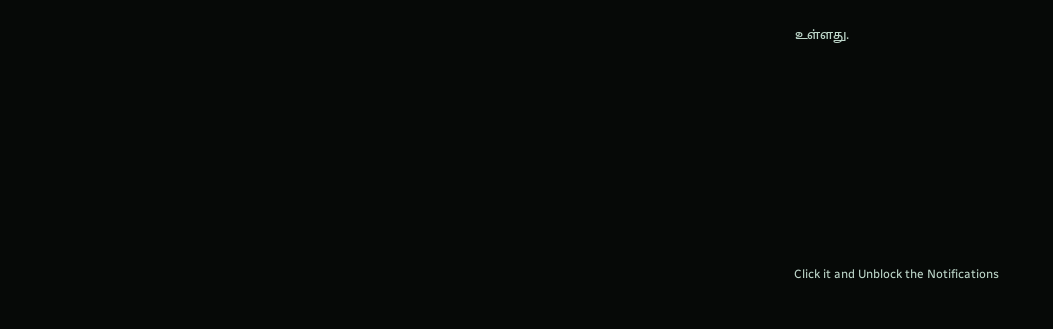உள்ளது.












Click it and Unblock the Notifications